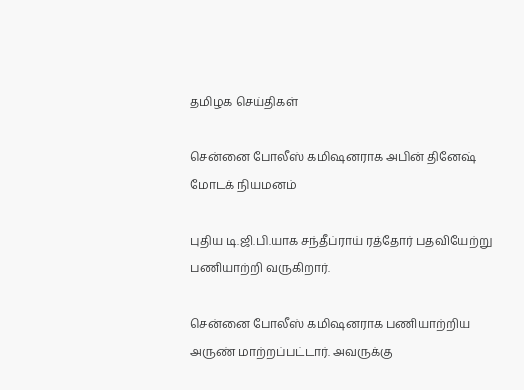தமிழக செய்திகள்

சென்னை போலீஸ் கமிஷனராக அபின் தினேஷ் மோடக் நியமனம்

புதிய டி.ஜி.பி.யாக சந்தீப்ராய் ரத்தோர் பதவியேற்று பணியாற்றி வருகிறார்.

சென்னை போலீஸ் கமிஷனராக பணியாற்றிய அருண் மாற்றப்பட்டார். அவருக்கு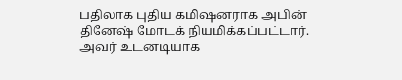பதிலாக புதிய கமிஷனராக அபின் தினேஷ் மோடக் நியமிக்கப்பட்டார். அவர் உடனடியாக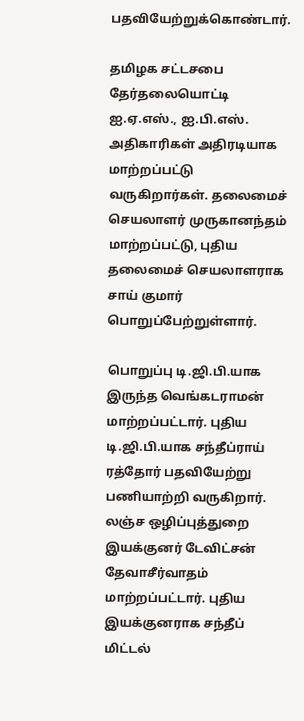பதவியேற்றுக்கொண்டார்.

தமிழக சட்டசபை தேர்தலையொட்டி ஐ.ஏ.எஸ்., ஐ.பி.எஸ். அதிகாரிகள் அதிரடியாக மாற்றப்பட்டு வருகிறார்கள். தலைமைச் செயலாளர் முருகானந்தம் மாற்றப்பட்டு, புதிய தலைமைச் செயலாளராக சாய் குமார் பொறுப்பேற்றுள்ளார்.

பொறுப்பு டி.ஜி.பி.யாக இருந்த வெங்கடராமன் மாற்றப்பட்டார். புதிய டி.ஜி.பி.யாக சந்தீப்ராய் ரத்தோர் பதவியேற்று பணியாற்றி வருகிறார். லஞ்ச ஒழிப்புத்துறை இயக்குனர் டேவிட்சன் தேவாசீர்வாதம் மாற்றப்பட்டார். புதிய இயக்குனராக சந்தீப் மிட்டல்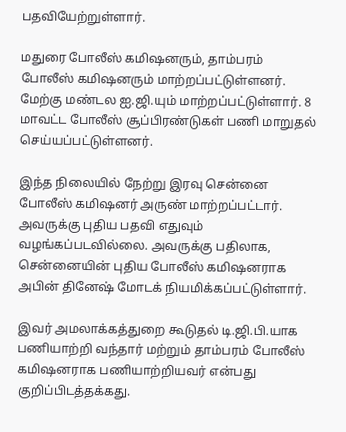பதவியேற்றுள்ளார்.

மதுரை போலீஸ் கமிஷனரும், தாம்பரம் போலீஸ் கமிஷனரும் மாற்றப்பட்டுள்ளனர். மேற்கு மண்டல ஐ.ஜி.யும் மாற்றப்பட்டுள்ளார். 8 மாவட்ட போலீஸ் சூப்பிரண்டுகள் பணி மாறுதல் செய்யப்பட்டுள்ளனர்.

இந்த நிலையில் நேற்று இரவு சென்னை போலீஸ் கமிஷனர் அருண் மாற்றப்பட்டார். அவருக்கு புதிய பதவி எதுவும் வழங்கப்படவில்லை. அவருக்கு பதிலாக, சென்னையின் புதிய போலீஸ் கமிஷனராக அபின் தினேஷ் மோடக் நியமிக்கப்பட்டுள்ளார்.

இவர் அமலாக்கத்துறை கூடுதல் டி.ஜி.பி.யாக பணியாற்றி வந்தார் மற்றும் தாம்பரம் போலீஸ் கமிஷனராக பணியாற்றியவர் என்பது குறிப்பிடத்தக்கது.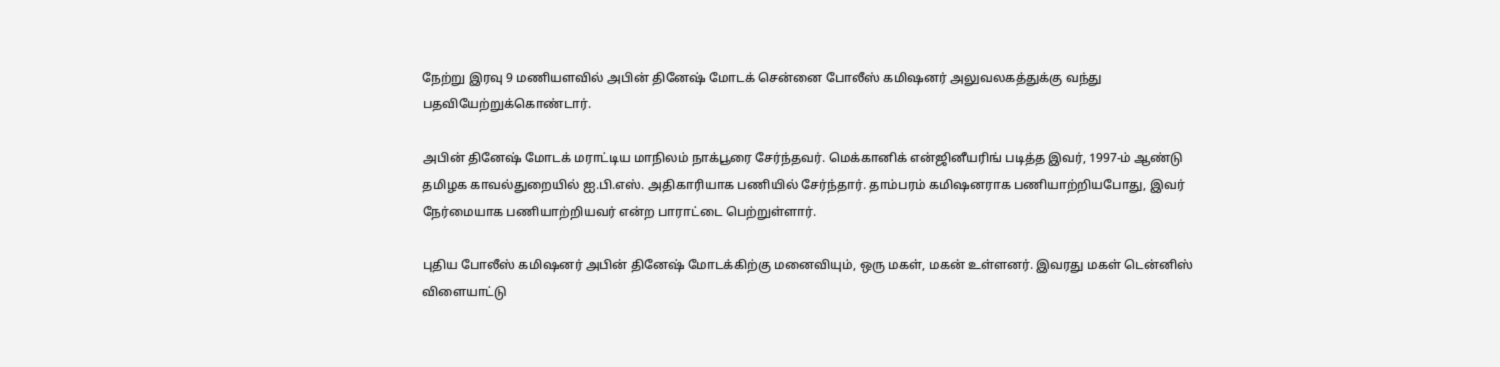நேற்று இரவு 9 மணியளவில் அபின் தினேஷ் மோடக் சென்னை போலீஸ் கமிஷனர் அலுவலகத்துக்கு வந்து பதவியேற்றுக்கொண்டார்.

அபின் தினேஷ் மோடக் மராட்டிய மாநிலம் நாக்பூரை சேர்ந்தவர். மெக்கானிக் என்ஜினீயரிங் படித்த இவர், 1997-ம் ஆண்டு தமிழக காவல்துறையில் ஐ.பி.எஸ். அதிகாரியாக பணியில் சேர்ந்தார். தாம்பரம் கமிஷனராக பணியாற்றியபோது, இவர் நேர்மையாக பணியாற்றியவர் என்ற பாராட்டை பெற்றுள்ளார்.

புதிய போலீஸ் கமிஷனர் அபின் தினேஷ் மோடக்கிற்கு மனைவியும், ஒரு மகள், மகன் உள்ளனர். இவரது மகள் டென்னிஸ் விளையாட்டு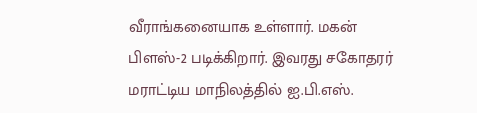வீராங்கனையாக உள்ளார். மகன் பிளஸ்-2 படிக்கிறார். இவரது சகோதரர் மராட்டிய மாநிலத்தில் ஐ.பி.எஸ்.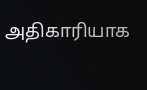அதிகாரியாக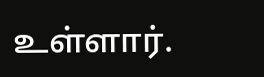உள்ளார்.